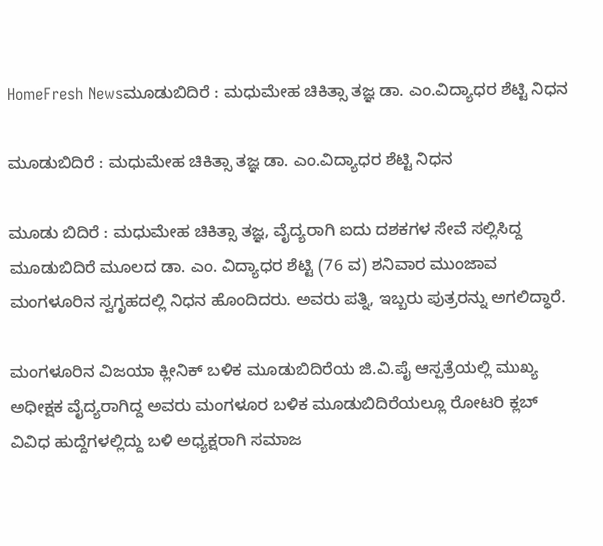HomeFresh Newsಮೂಡುಬಿದಿರೆ : ಮಧುಮೇಹ ಚಿಕಿತ್ಸಾ ತಜ್ಞ ಡಾ. ಎಂ.ವಿದ್ಯಾಧರ ಶೆಟ್ಟಿ ನಿಧನ

ಮೂಡುಬಿದಿರೆ : ಮಧುಮೇಹ ಚಿಕಿತ್ಸಾ ತಜ್ಞ ಡಾ. ಎಂ.ವಿದ್ಯಾಧರ ಶೆಟ್ಟಿ ನಿಧನ

ಮೂಡು ಬಿದಿರೆ : ಮಧುಮೇಹ ಚಿಕಿತ್ಸಾ ತಜ್ಞ, ವೈದ್ಯರಾಗಿ ಐದು ದಶಕಗಳ ಸೇವೆ ಸಲ್ಲಿಸಿದ್ದ ಮೂಡುಬಿದಿರೆ ಮೂಲದ ಡಾ. ಎಂ. ವಿದ್ಯಾಧರ ಶೆಟ್ಟಿ (76 ವ) ಶನಿವಾರ ಮುಂಜಾವ ಮಂಗಳೂರಿನ ಸ್ವಗೃಹದಲ್ಲಿ ನಿಧನ ಹೊಂದಿದರು. ಅವರು ಪತ್ನಿ, ಇಬ್ಬರು ಪುತ್ರರನ್ನು ಅಗಲಿದ್ಧಾರೆ.

ಮಂಗಳೂರಿನ ವಿಜಯಾ ಕ್ಲೀನಿಕ್ ಬಳಿಕ ಮೂಡುಬಿದಿರೆಯ ಜಿ.ವಿ.ಪೈ ಆಸ್ಪತ್ರೆಯಲ್ಲಿ ಮುಖ್ಯ ಅಧೀಕ್ಷಕ ವೈದ್ಯರಾಗಿದ್ದ ಅವರು ಮಂಗಳೂರ ಬಳಿಕ ಮೂಡುಬಿದಿರೆಯಲ್ಲೂ ರೋಟರಿ ಕ್ಲಬ್ ವಿವಿಧ ಹುದ್ದೆಗಳಲ್ಲಿದ್ದು ಬಳಿ ಅಧ್ಯಕ್ಷರಾಗಿ ಸಮಾಜ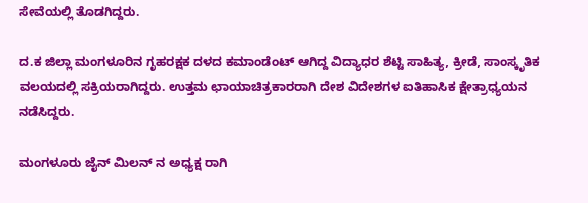ಸೇವೆಯಲ್ಲಿ ತೊಡಗಿದ್ದರು.

ದ.ಕ ಜಿಲ್ಲಾ ಮಂಗಳೂರಿನ ಗೃಹರಕ್ಷಕ ದಳದ ಕಮಾಂಡೆಂಟ್ ಆಗಿದ್ದ ವಿದ್ಯಾಧರ ಶೆಟ್ಟಿ ಸಾಹಿತ್ಯ, ಕ್ರೀಡೆ, ಸಾಂಸ್ಕೃತಿಕ ವಲಯದಲ್ಲಿ ಸಕ್ರಿಯರಾಗಿದ್ದರು. ಉತ್ತಮ ಛಾಯಾಚಿತ್ರಕಾರರಾಗಿ ದೇಶ ವಿದೇಶಗಳ ಐತಿಹಾಸಿಕ ಕ್ಷೇತ್ರಾಧ್ಯಯನ ನಡೆಸಿದ್ದರು.

ಮಂಗಳೂರು ಜೈನ್ ಮಿಲನ್ ನ ಅಧ್ಯಕ್ಷ ರಾಗಿ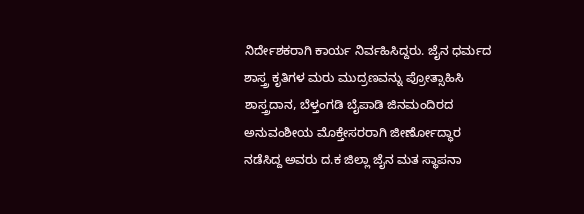ನಿರ್ದೇಶಕರಾಗಿ ಕಾರ್ಯ ನಿರ್ವಹಿಸಿದ್ದರು. ಜೈನ ಧರ್ಮದ ಶಾಸ್ತ್ರ ಕೃತಿಗಳ ಮರು ಮುದ್ರಣವನ್ನು ಪ್ರೋತ್ಸಾಹಿಸಿ ಶಾಸ್ತ್ರದಾನ, ಬೆಳ್ತಂಗಡಿ ಬೈಪಾಡಿ ಜಿನಮಂದಿರದ ಅನುವಂಶೀಯ ಮೊಕ್ತೇಸರರಾಗಿ ಜೀರ್ಣೋದ್ಧಾರ ನಡೆಸಿದ್ದ ಅವರು ದ.ಕ ಜಿಲ್ಲಾ ಜೈನ ಮತ ಸ್ಥಾಪನಾ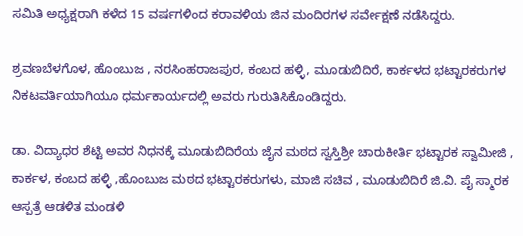ಸಮಿತಿ ಅಧ್ಯಕ್ಷರಾಗಿ ಕಳೆದ 15 ವರ್ಷಗಳಿಂದ ಕರಾವಳಿಯ ಜಿನ ಮಂದಿರಗಳ ಸರ್ವೇಕ್ಷಣೆ ನಡೆಸಿದ್ದರು.

ಶ್ರವಣಬೆಳಗೊಳ, ಹೊಂಬುಜ , ನರಸಿಂಹರಾಜಪುರ, ಕಂಬದ ಹಳ್ಳಿ, ಮೂಡುಬಿದಿರೆ, ಕಾರ್ಕಳದ ಭಟ್ಟಾರಕರುಗಳ ನಿಕಟವರ್ತಿಯಾಗಿಯೂ ಧರ್ಮಕಾರ್ಯದಲ್ಲಿ ಅವರು ಗುರುತಿಸಿಕೊಂಡಿದ್ದರು.

ಡಾ. ವಿದ್ಯಾಧರ ಶೆಟ್ಟಿ ಅವರ ನಿಧನಕ್ಕೆ ಮೂಡುಬಿದಿರೆಯ ಜೈನ ಮಠದ ಸ್ವಸ್ತಿಶ್ರೀ ಚಾರುಕೀರ್ತಿ ಭಟ್ಟಾರಕ ಸ್ವಾಮೀಜಿ , ಕಾರ್ಕಳ, ಕಂಬದ ಹಳ್ಳಿ ,ಹೊಂಬುಜ ಮಠದ ಭಟ್ಟಾರಕರುಗಳು, ಮಾಜಿ ಸಚಿವ , ಮೂಡುಬಿದಿರೆ ಜಿ.ವಿ. ಪೈ ಸ್ಮಾರಕ ಆಸ್ಪತ್ರೆ ಆಡಳಿತ ಮಂಡಳಿ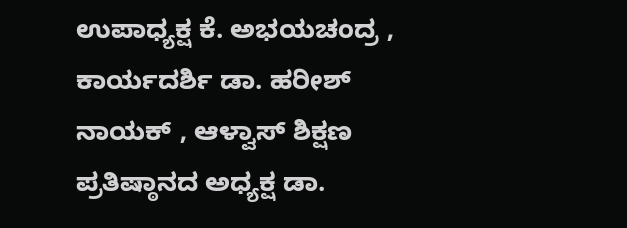ಉಪಾಧ್ಯಕ್ಷ ಕೆ. ಅಭಯಚಂದ್ರ , ಕಾರ್ಯದರ್ಶಿ ಡಾ. ಹರೀಶ್ ನಾಯಕ್ , ಆಳ್ವಾಸ್ ಶಿಕ್ಷಣ ಪ್ರತಿಷ್ಠಾನದ ಅಧ್ಯಕ್ಷ ಡಾ.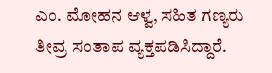ಎಂ‌. ಮೋಹನ ಆಳ್ವ, ಸಹಿತ ಗಣ್ಯರು ತೀವ್ರ ಸಂತಾಪ ವ್ಯಕ್ತಪಡಿಸಿದ್ದಾರೆ.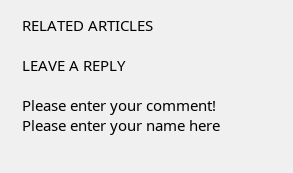RELATED ARTICLES

LEAVE A REPLY

Please enter your comment!
Please enter your name here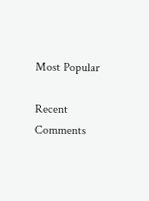Most Popular

Recent Comments